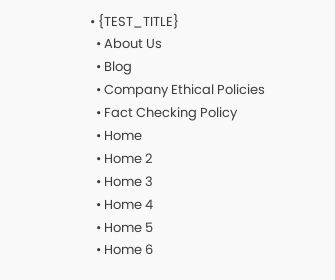• {TEST_TITLE}
  • About Us
  • Blog
  • Company Ethical Policies
  • Fact Checking Policy
  • Home
  • Home 2
  • Home 3
  • Home 4
  • Home 5
  • Home 6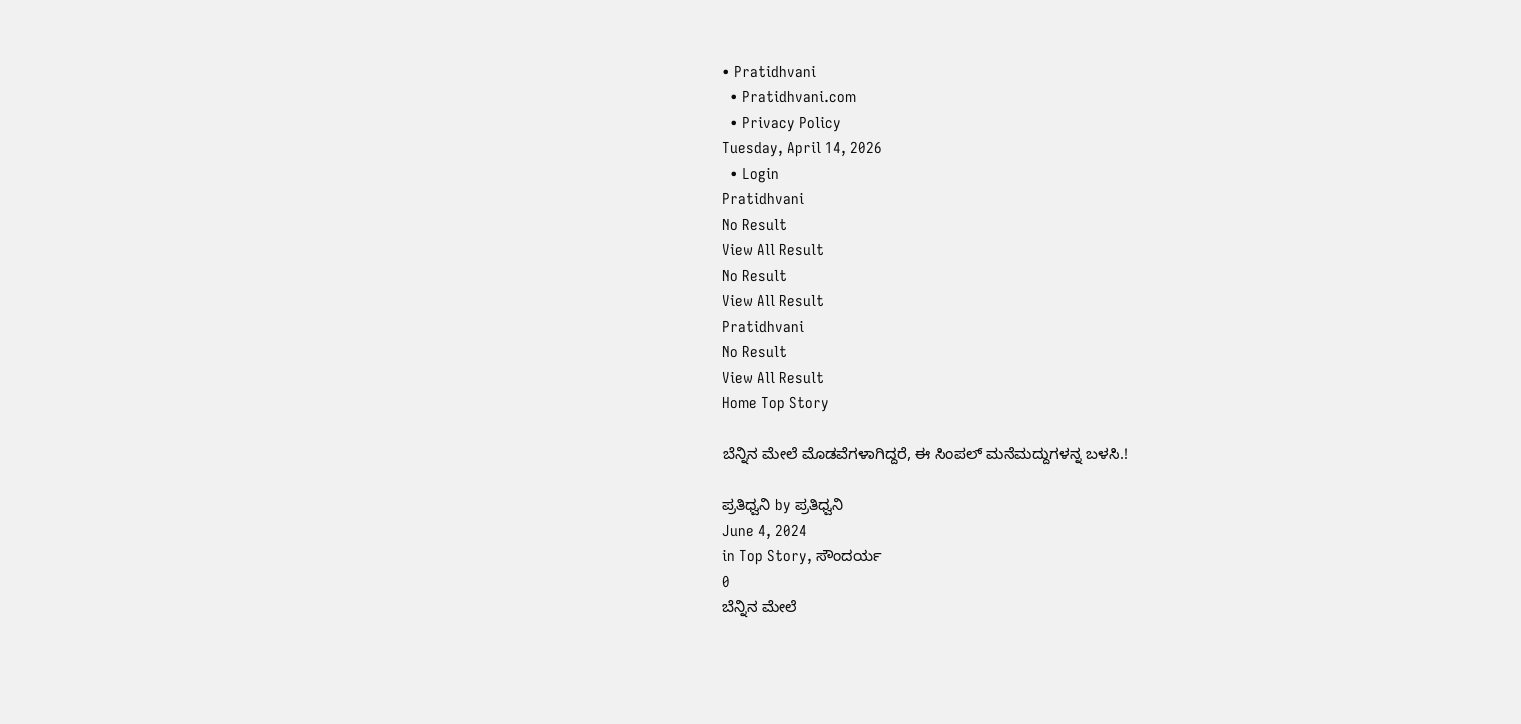• Pratidhvani
  • Pratidhvani.com
  • Privacy Policy
Tuesday, April 14, 2026
  • Login
Pratidhvani
No Result
View All Result
No Result
View All Result
Pratidhvani
No Result
View All Result
Home Top Story

ಬೆನ್ನಿನ ಮೇಲೆ ಮೊಡವೆಗಳಾಗಿದ್ದರೆ, ಈ ಸಿಂಪಲ್ ಮನೆಮದ್ದುಗಳನ್ನ ಬಳಸಿ.!

ಪ್ರತಿಧ್ವನಿ by ಪ್ರತಿಧ್ವನಿ
June 4, 2024
in Top Story, ಸೌಂದರ್ಯ
0
ಬೆನ್ನಿನ ಮೇಲೆ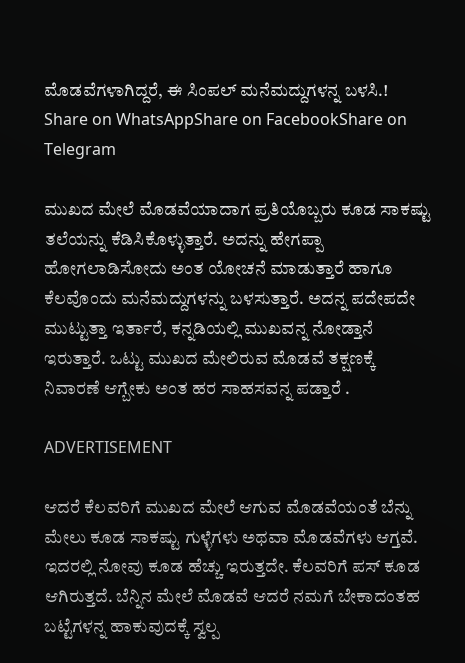ಮೊಡವೆಗಳಾಗಿದ್ದರೆ, ಈ ಸಿಂಪಲ್ ಮನೆಮದ್ದುಗಳನ್ನ ಬಳಸಿ.!
Share on WhatsAppShare on FacebookShare on Telegram

ಮುಖದ ಮೇಲೆ ಮೊಡವೆಯಾದಾಗ ಪ್ರತಿಯೊಬ್ಬರು ಕೂಡ ಸಾಕಷ್ಟು ತಲೆಯನ್ನು ಕೆಡಿಸಿಕೊಳ್ಳುತ್ತಾರೆ. ಅದನ್ನು ಹೇಗಪ್ಪಾ ಹೋಗಲಾಡಿಸೋದು ಅಂತ ಯೋಚನೆ ಮಾಡುತ್ತಾರೆ ಹಾಗೂ ಕೆಲವೊಂದು ಮನೆಮದ್ದುಗಳನ್ನು ಬಳಸುತ್ತಾರೆ. ಅದನ್ನ ಪದೇಪದೇ ಮುಟ್ಟುತ್ತಾ ಇರ್ತಾರೆ, ಕನ್ನಡಿಯಲ್ಲಿ ಮುಖವನ್ನ ನೋಡ್ತಾನೆ ಇರುತ್ತಾರೆ. ಒಟ್ಟು ಮುಖದ ಮೇಲಿರುವ ಮೊಡವೆ ತಕ್ಷಣಕ್ಕೆ ನಿವಾರಣೆ ಆಗ್ಬೇಕು ಅಂತ ಹರ ಸಾಹಸವನ್ನ ಪಡ್ತಾರೆ .

ADVERTISEMENT

ಆದರೆ ಕೆಲವರಿಗೆ ಮುಖದ ಮೇಲೆ ಆಗುವ ಮೊಡವೆಯಂತೆ ಬೆನ್ನು ಮೇಲು ಕೂಡ ಸಾಕಷ್ಟು ಗುಳ್ಳೆಗಳು ಅಥವಾ ಮೊಡವೆಗಳು ಆಗ್ತವೆ. ಇದರಲ್ಲಿ ನೋವು ಕೂಡ ಹೆಚ್ಚು ಇರುತ್ತದೇ. ಕೆಲವರಿಗೆ ಪಸ್ ಕೂಡ ಆಗಿರುತ್ತದೆ. ಬೆನ್ನಿನ ಮೇಲೆ ಮೊಡವೆ ಆದರೆ ನಮಗೆ ಬೇಕಾದಂತಹ ಬಟ್ಟೆಗಳನ್ನ ಹಾಕುವುದಕ್ಕೆ ಸ್ವಲ್ಪ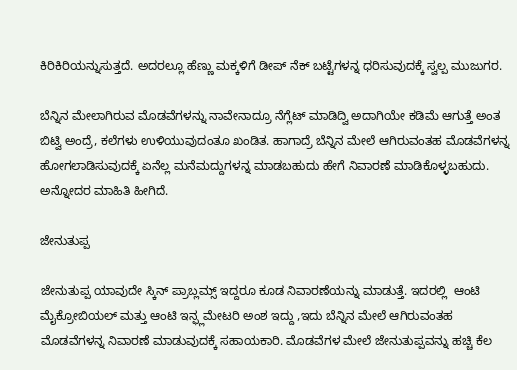ಕಿರಿಕಿರಿಯನ್ನುಸುತ್ತದೆ. ಅದರಲ್ಲೂ ಹೆಣ್ಣು ಮಕ್ಕಳಿಗೆ ಡೀಪ್ ನೆಕ್ ಬಟ್ಟೆಗಳನ್ನ ಧರಿಸುವುದಕ್ಕೆ ಸ್ವಲ್ಪ ಮುಜುಗರ.

ಬೆನ್ನಿನ ಮೇಲಾಗಿರುವ ಮೊಡವೆಗಳನ್ನು ನಾವೇನಾದ್ರೂ ನೆಗ್ಲೆಟ್ ಮಾಡಿದ್ವಿ ಅದಾಗಿಯೇ ಕಡಿಮೆ ಆಗುತ್ತೆ ಅಂತ ಬಿಟ್ವಿ ಅಂದ್ರೆ, ಕಲೆಗಳು ಉಳಿಯುವುದಂತೂ ಖಂಡಿತ. ಹಾಗಾದ್ರೆ ಬೆನ್ನಿನ ಮೇಲೆ ಆಗಿರುವಂತಹ ಮೊಡವೆಗಳನ್ನ ಹೋಗಲಾಡಿಸುವುದಕ್ಕೆ ಏನೆಲ್ಲ ಮನೆಮದ್ದುಗಳನ್ನ ಮಾಡಬಹುದು ಹೇಗೆ ನಿವಾರಣೆ ಮಾಡಿಕೊಳ್ಳಬಹುದು. ಅನ್ನೋದರ ಮಾಹಿತಿ ಹೀಗಿದೆ.

ಜೇನುತುಪ್ಪ

ಜೇನುತುಪ್ಪ ಯಾವುದೇ ಸ್ಕಿನ್ ಪ್ರಾಬ್ಲಮ್ಸ್ ಇದ್ದರೂ ಕೂಡ ನಿವಾರಣೆಯನ್ನು ಮಾಡುತ್ತೆ. ಇದರಲ್ಲಿ  ಆಂಟಿ ಮೈಕ್ರೋಬಿಯಲ್ ಮತ್ತು ಆಂಟಿ ಇನ್ಫ್ಲಮೇಟರಿ ಅಂಶ ಇದ್ದು ,ಇದು ಬೆನ್ನಿನ ಮೇಲೆ ಆಗಿರುವಂತಹ ಮೊಡವೆಗಳನ್ನ ನಿವಾರಣೆ ಮಾಡುವುದಕ್ಕೆ ಸಹಾಯಕಾರಿ. ಮೊಡವೆಗಳ ಮೇಲೆ ಜೇನುತುಪ್ಪವನ್ನು ಹಚ್ಚಿ ಕೆಲ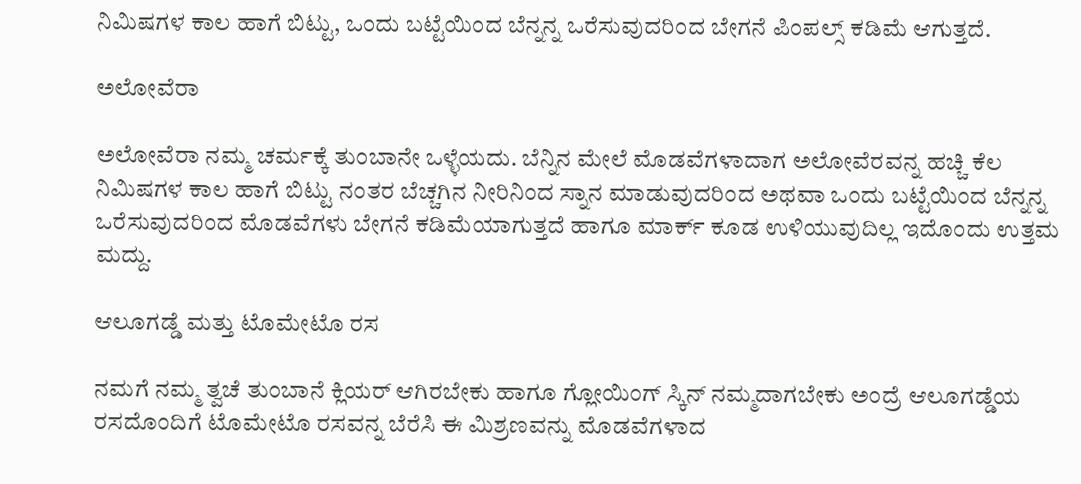ನಿಮಿಷಗಳ ಕಾಲ ಹಾಗೆ ಬಿಟ್ಟು, ಒಂದು ಬಟ್ಟೆಯಿಂದ ಬೆನ್ನನ್ನ ಒರೆಸುವುದರಿಂದ ಬೇಗನೆ ಪಿಂಪಲ್ಸ್ ಕಡಿಮೆ ಆಗುತ್ತದೆ.

ಅಲೋವೆರಾ

ಅಲೋವೆರಾ ನಮ್ಮ ಚರ್ಮಕ್ಕೆ ತುಂಬಾನೇ ಒಳ್ಳೆಯದು. ಬೆನ್ನಿನ ಮೇಲೆ ಮೊಡವೆಗಳಾದಾಗ ಅಲೋವೆರವನ್ನ ಹಚ್ಚಿ ಕೆಲ ನಿಮಿಷಗಳ ಕಾಲ ಹಾಗೆ ಬಿಟ್ಟು ನಂತರ ಬೆಚ್ಚಗಿನ ನೀರಿನಿಂದ ಸ್ನಾನ ಮಾಡುವುದರಿಂದ ಅಥವಾ ಒಂದು ಬಟ್ಟೆಯಿಂದ ಬೆನ್ನನ್ನ ಒರೆಸುವುದರಿಂದ ಮೊಡವೆಗಳು ಬೇಗನೆ ಕಡಿಮೆಯಾಗುತ್ತದೆ ಹಾಗೂ ಮಾರ್ಕ್ ಕೂಡ ಉಳಿಯುವುದಿಲ್ಲ ಇದೊಂದು ಉತ್ತಮ ಮದ್ದು.

ಆಲೂಗಡ್ಡೆ ಮತ್ತು ಟೊಮೇಟೊ ರಸ

ನಮಗೆ ನಮ್ಮ ತ್ವಚೆ ತುಂಬಾನೆ ಕ್ಲಿಯರ್ ಆಗಿರಬೇಕು ಹಾಗೂ ಗ್ಲೋಯಿಂಗ್ ಸ್ಕಿನ್ ನಮ್ಮದಾಗಬೇಕು ಅಂದ್ರೆ ಆಲೂಗಡ್ಡೆಯ ರಸದೊಂದಿಗೆ ಟೊಮೇಟೊ ರಸವನ್ನ ಬೆರೆಸಿ ಈ ಮಿಶ್ರಣವನ್ನು ಮೊಡವೆಗಳಾದ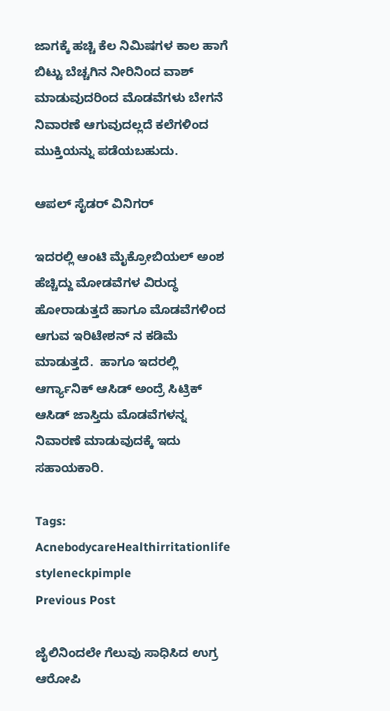ಜಾಗಕ್ಕೆ ಹಚ್ಚಿ ಕೆಲ ನಿಮಿಷಗಳ ಕಾಲ ಹಾಗೆ ಬಿಟ್ಟು ಬೆಚ್ಚಗಿನ ನೀರಿನಿಂದ ವಾಶ್ ಮಾಡುವುದರಿಂದ ಮೊಡವೆಗಳು ಬೇಗನೆ ನಿವಾರಣೆ ಆಗುವುದಲ್ಲದೆ ಕಲೆಗಳಿಂದ ಮುಕ್ತಿಯನ್ನು ಪಡೆಯಬಹುದು.

ಆಪಲ್ ಸೈಡರ್ ವಿನಿಗರ್

ಇದರಲ್ಲಿ ಆಂಟಿ ಮೈಕ್ರೋಬಿಯಲ್ ಅಂಶ ಹೆಚ್ಚಿದ್ದು ಮೋಡವೆಗಳ ವಿರುದ್ಧ ಹೋರಾಡುತ್ತದೆ ಹಾಗೂ ಮೊಡವೆಗಳಿಂದ ಆಗುವ ಇರಿಟೇಶನ್ ನ ಕಡಿಮೆ ಮಾಡುತ್ತದೆ.  ಹಾಗೂ ಇದರಲ್ಲಿ ಆರ್ಗ್ಯಾನಿಕ್ ಆಸಿಡ್ ಅಂದ್ರೆ ಸಿಟ್ರಿಕ್ ಆಸಿಡ್ ಜಾಸ್ತಿದು ಮೊಡವೆಗಳನ್ನ ನಿವಾರಣೆ ಮಾಡುವುದಕ್ಕೆ ಇದು ಸಹಾಯಕಾರಿ.

Tags: AcnebodycareHealthirritationlife styleneckpimple
Previous Post

ಜೈಲಿನಿಂದಲೇ ಗೆಲುವು ಸಾಧಿಸಿದ ಉಗ್ರ ಆರೋಪಿ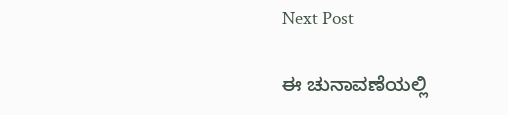Next Post

ಈ ಚುನಾವಣೆಯಲ್ಲಿ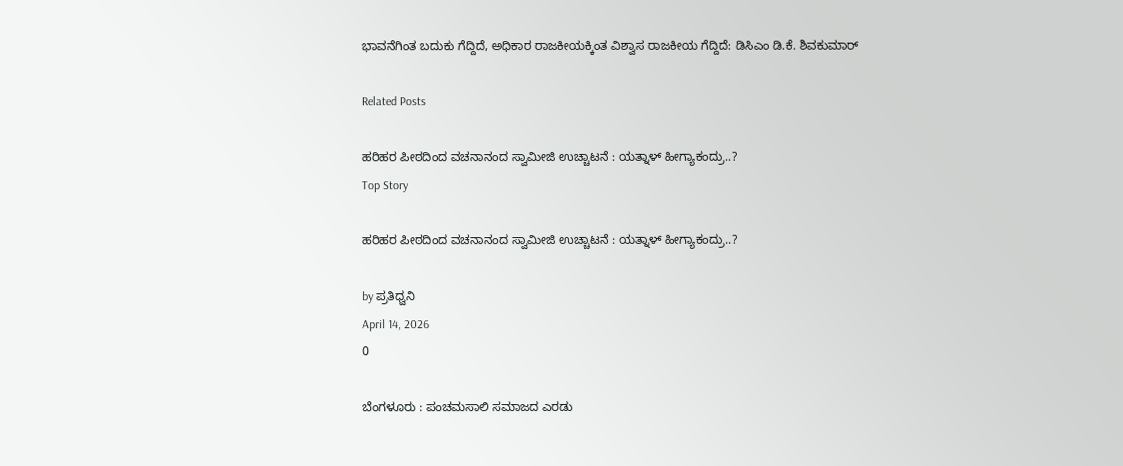ಭಾವನೆಗಿಂತ ಬದುಕು ಗೆದ್ದಿದೆ, ಅಧಿಕಾರ ರಾಜಕೀಯಕ್ಕಿಂತ ವಿಶ್ವಾಸ ರಾಜಕೀಯ ಗೆದ್ದಿದೆ: ಡಿಸಿಎಂ ಡಿ.ಕೆ. ಶಿವಕುಮಾರ್

Related Posts

ಹರಿಹರ ಪೀಠದಿಂದ ವಚನಾನಂದ ಸ್ವಾಮೀಜಿ ಉಚ್ಚಾಟನೆ : ಯತ್ನಾಳ್‌ ಹೀಗ್ಯಾಕಂದ್ರು..?
Top Story

ಹರಿಹರ ಪೀಠದಿಂದ ವಚನಾನಂದ ಸ್ವಾಮೀಜಿ ಉಚ್ಚಾಟನೆ : ಯತ್ನಾಳ್‌ ಹೀಗ್ಯಾಕಂದ್ರು..?

by ಪ್ರತಿಧ್ವನಿ
April 14, 2026
0

ಬೆಂಗಳೂರು : ಪಂಚಮಸಾಲಿ ಸಮಾಜದ ಎರಡು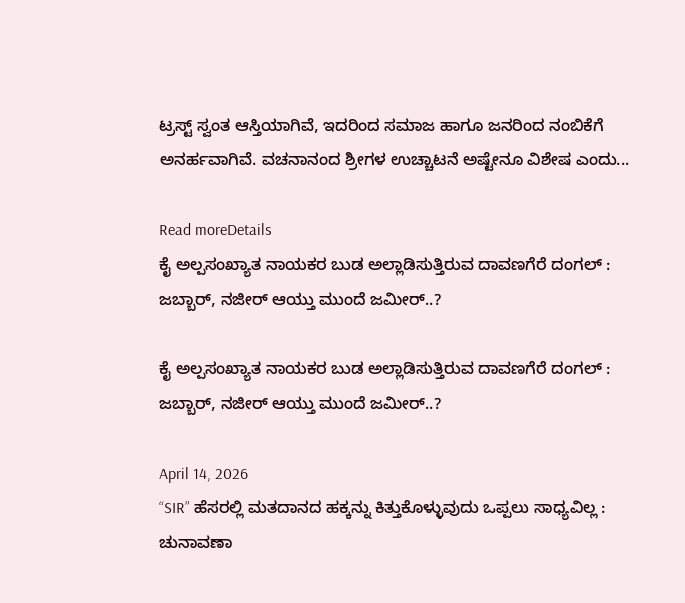ಟ್ರಸ್ಟ್ ಸ್ವಂತ ಆಸ್ತಿಯಾಗಿವೆ, ಇದರಿಂದ ಸಮಾಜ ಹಾಗೂ ಜನರಿಂದ ನಂಬಿಕೆಗೆ ಅನರ್ಹವಾಗಿವೆ. ವಚನಾನಂದ ಶ್ರೀಗಳ ಉಚ್ಚಾಟನೆ ಅಷ್ಟೇನೂ ವಿಶೇಷ ಎಂದು...

Read moreDetails
ಕೈ ಅಲ್ಪಸಂಖ್ಯಾತ ನಾಯಕರ ಬುಡ ಅಲ್ಲಾಡಿಸುತ್ತಿರುವ ದಾವಣಗೆರೆ ದಂಗಲ್‌ : ಜಬ್ಬಾರ್‌, ನಜೀರ್‌ ಆಯ್ತು ಮುಂದೆ ಜಮೀರ್..?

ಕೈ ಅಲ್ಪಸಂಖ್ಯಾತ ನಾಯಕರ ಬುಡ ಅಲ್ಲಾಡಿಸುತ್ತಿರುವ ದಾವಣಗೆರೆ ದಂಗಲ್‌ : ಜಬ್ಬಾರ್‌, ನಜೀರ್‌ ಆಯ್ತು ಮುಂದೆ ಜಮೀರ್..?

April 14, 2026
“SIR” ಹೆಸರಲ್ಲಿ ಮತದಾನದ ಹಕ್ಕನ್ನು ಕಿತ್ತುಕೊಳ್ಳುವುದು ಒಪ್ಪಲು ಸಾಧ್ಯವಿಲ್ಲ : ಚುನಾವಣಾ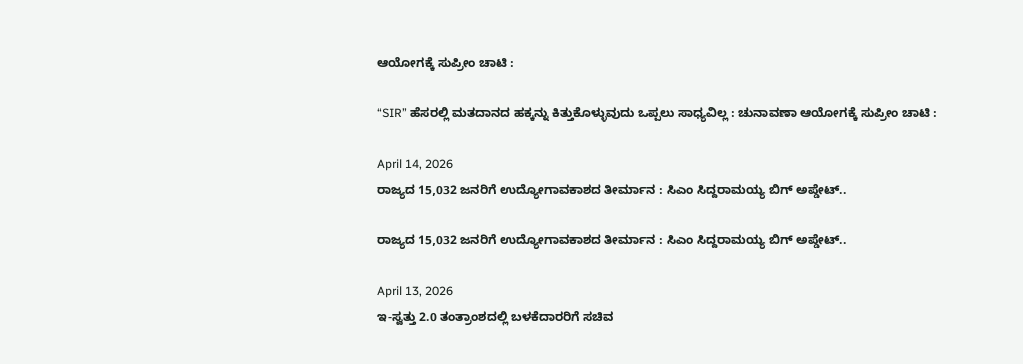ಆಯೋಗಕ್ಕೆ ಸುಪ್ರೀಂ ಚಾಟಿ :

“SIR” ಹೆಸರಲ್ಲಿ ಮತದಾನದ ಹಕ್ಕನ್ನು ಕಿತ್ತುಕೊಳ್ಳುವುದು ಒಪ್ಪಲು ಸಾಧ್ಯವಿಲ್ಲ : ಚುನಾವಣಾ ಆಯೋಗಕ್ಕೆ ಸುಪ್ರೀಂ ಚಾಟಿ :

April 14, 2026
ರಾಜ್ಯದ 15,032 ಜನರಿಗೆ ಉದ್ಯೋಗಾವಕಾಶದ ತೀರ್ಮಾನ : ಸಿಎಂ ಸಿದ್ದರಾಮಯ್ಯ ಬಿಗ್‌ ಅಪ್ಡೇಟ್..

ರಾಜ್ಯದ 15,032 ಜನರಿಗೆ ಉದ್ಯೋಗಾವಕಾಶದ ತೀರ್ಮಾನ : ಸಿಎಂ ಸಿದ್ದರಾಮಯ್ಯ ಬಿಗ್‌ ಅಪ್ಡೇಟ್..

April 13, 2026
ಇ-ಸ್ವತ್ತು 2.0 ತಂತ್ರಾಂಶದಲ್ಲಿ ಬಳಕೆದಾರರಿಗೆ ಸಚಿವ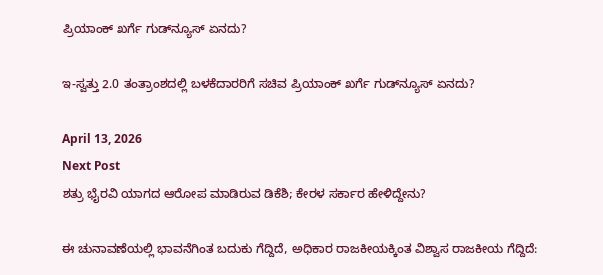ಪ್ರಿಯಾಂಕ್‌ ಖರ್ಗೆ ಗುಡ್‌ನ್ಯೂಸ್‌ ಏನದು?

ಇ-ಸ್ವತ್ತು 2.0 ತಂತ್ರಾಂಶದಲ್ಲಿ ಬಳಕೆದಾರರಿಗೆ ಸಚಿವ ಪ್ರಿಯಾಂಕ್‌ ಖರ್ಗೆ ಗುಡ್‌ನ್ಯೂಸ್‌ ಏನದು?

April 13, 2026
Next Post
ಶತ್ರು ಭೈರವಿ ಯಾಗದ ಆರೋಪ ಮಾಡಿರುವ ಡಿಕೆಶಿ; ಕೇರಳ ಸರ್ಕಾರ ಹೇಳಿದ್ದೇನು?

ಈ ಚುನಾವಣೆಯಲ್ಲಿ ಭಾವನೆಗಿಂತ ಬದುಕು ಗೆದ್ದಿದೆ, ಅಧಿಕಾರ ರಾಜಕೀಯಕ್ಕಿಂತ ವಿಶ್ವಾಸ ರಾಜಕೀಯ ಗೆದ್ದಿದೆ: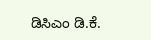ಡಿಸಿಎಂ ಡಿ.ಕೆ.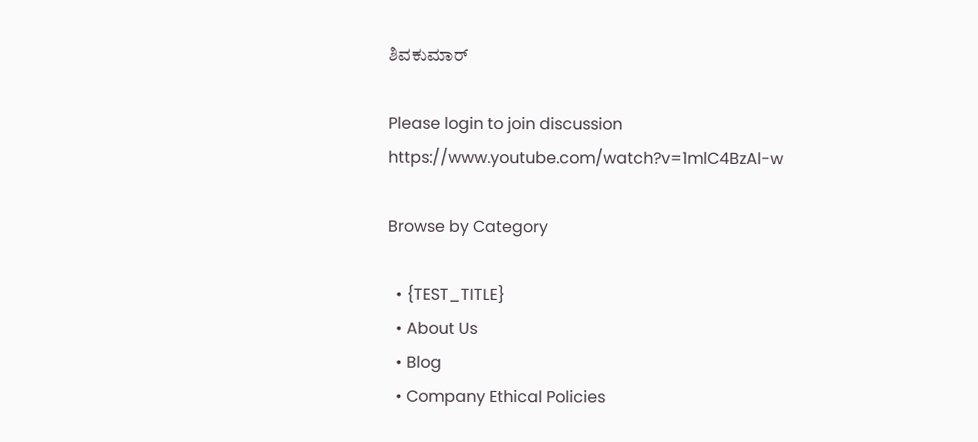ಶಿವಕುಮಾರ್

Please login to join discussion
https://www.youtube.com/watch?v=1mlC4BzAl-w

Browse by Category

  • {TEST_TITLE}
  • About Us
  • Blog
  • Company Ethical Policies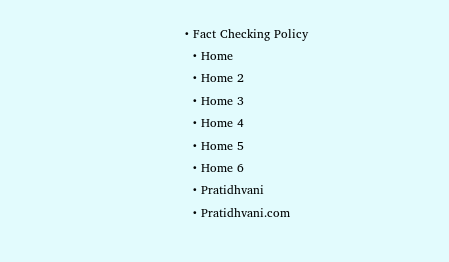• Fact Checking Policy
  • Home
  • Home 2
  • Home 3
  • Home 4
  • Home 5
  • Home 6
  • Pratidhvani
  • Pratidhvani.com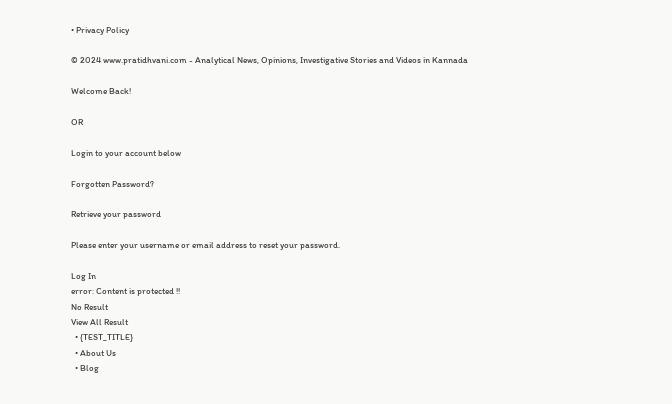• Privacy Policy

© 2024 www.pratidhvani.com - Analytical News, Opinions, Investigative Stories and Videos in Kannada

Welcome Back!

OR

Login to your account below

Forgotten Password?

Retrieve your password

Please enter your username or email address to reset your password.

Log In
error: Content is protected !!
No Result
View All Result
  • {TEST_TITLE}
  • About Us
  • Blog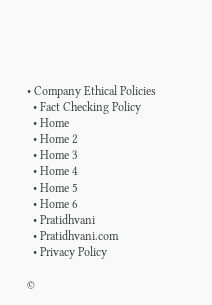• Company Ethical Policies
  • Fact Checking Policy
  • Home
  • Home 2
  • Home 3
  • Home 4
  • Home 5
  • Home 6
  • Pratidhvani
  • Pratidhvani.com
  • Privacy Policy

©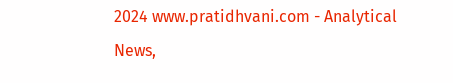2024 www.pratidhvani.com - Analytical News,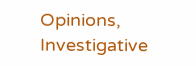Opinions, Investigative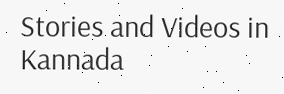Stories and Videos in Kannada